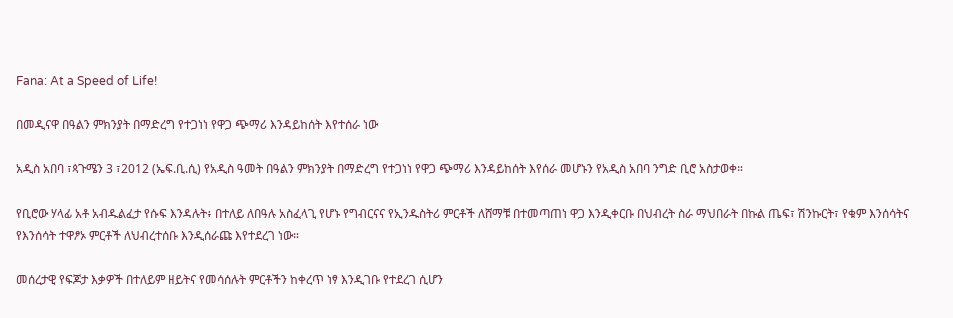Fana: At a Speed of Life!

በመዲናዋ በዓልን ምክንያት በማድረግ የተጋነነ የዋጋ ጭማሪ እንዳይከሰት እየተሰራ ነው

አዲስ አበባ ፣ጳጉሜን 3 ፣2012 (ኤፍ.ቢ.ሲ) የአዲስ ዓመት በዓልን ምክንያት በማድረግ የተጋነነ የዋጋ ጭማሪ እንዳይከሰት እየሰራ መሆኑን የአዲስ አበባ ንግድ ቢሮ አስታወቀ።

የቢሮው ሃላፊ አቶ አብዱልፈታ የሱፍ እንዳሉት፥ በተለይ ለበዓሉ አስፈላጊ የሆኑ የግብርናና የኢንዱስትሪ ምርቶች ለሸማቹ በተመጣጠነ ዋጋ እንዲቀርቡ በህብረት ስራ ማህበራት በኩል ጤፍ፣ ሽንኩርት፣ የቁም እንሰሳትና የእንሰሳት ተዋፆኦ ምርቶች ለህብረተሰቡ እንዲሰራጩ እየተደረገ ነው።

መሰረታዊ የፍጆታ እቃዎች በተለይም ዘይትና የመሳሰሉት ምርቶችን ከቀረጥ ነፃ እንዲገቡ የተደረገ ሲሆን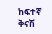ከፍተኛ ቅናሽ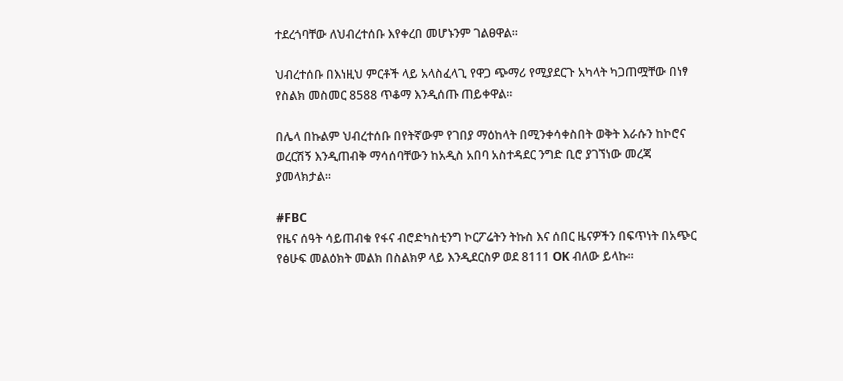ተደረጎባቸው ለህብረተሰቡ እየቀረበ መሆኑንም ገልፀዋል።

ህብረተሰቡ በእነዚህ ምርቶች ላይ አላስፈላጊ የዋጋ ጭማሪ የሚያደርጉ አካላት ካጋጠሟቸው በነፃ የስልክ መስመር 8588 ጥቆማ እንዲሰጡ ጠይቀዋል።

በሌላ በኩልም ህብረተሰቡ በየትኛውም የገበያ ማዕከላት በሚንቀሳቀስበት ወቅት እራሱን ከኮሮና ወረርሽኝ እንዲጠብቅ ማሳሰባቸውን ከአዲስ አበባ አስተዳደር ንግድ ቢሮ ያገኘነው መረጃ ያመላክታል።

#FBC
የዜና ሰዓት ሳይጠብቁ የፋና ብሮድካስቲንግ ኮርፖሬትን ትኩስ እና ሰበር ዜናዎችን በፍጥነት በአጭር የፅሁፍ መልዕክት መልክ በስልክዎ ላይ እንዲደርስዎ ወደ 8111 OK ብለው ይላኩ።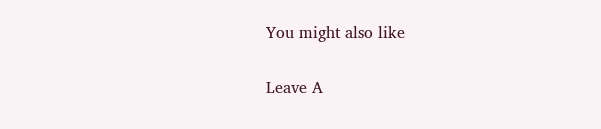You might also like

Leave A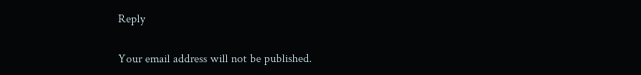Reply

Your email address will not be published.